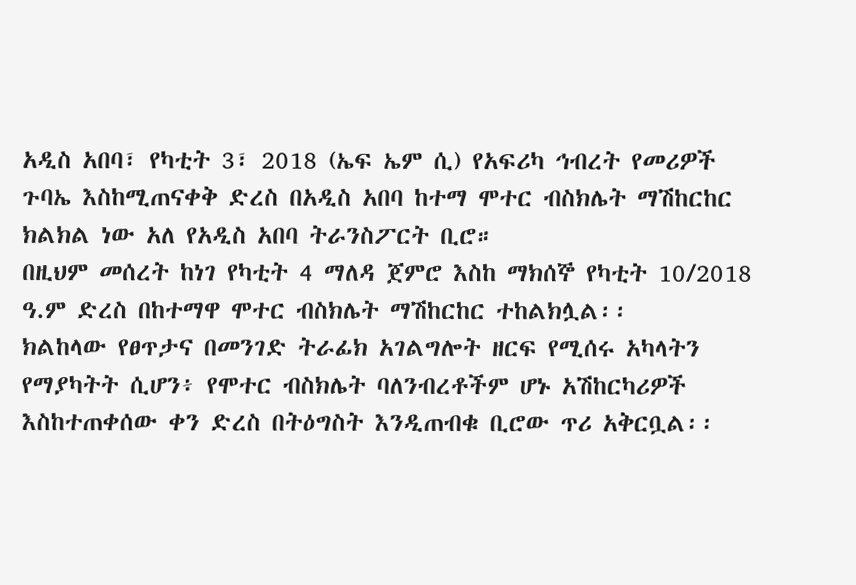አዲስ አበባ፣ የካቲት 3፣ 2018 (ኤፍ ኤም ሲ) የአፍሪካ ኅብረት የመሪዎች ጉባኤ እስከሚጠናቀቅ ድረስ በአዲስ አበባ ከተማ ሞተር ብስክሌት ማሽከርከር ክልክል ነው አለ የአዲስ አበባ ትራንስፖርት ቢሮ።
በዚህም መሰረት ከነገ የካቲት 4 ማለዳ ጀምሮ እስከ ማክሰኞ የካቲት 10/2018 ዓ.ም ድረስ በከተማዋ ሞተር ብስክሌት ማሽከርከር ተከልክሏል፡፡
ክልከላው የፀጥታና በመንገድ ትራፊክ አገልግሎት ዘርፍ የሚሰሩ አካላትን የማያካትት ሲሆን፥ የሞተር ብስክሌት ባለንብረቶችም ሆኑ አሽከርካሪዎች እስከተጠቀሰው ቀን ድረስ በትዕግስት እንዲጠብቁ ቢሮው ጥሪ አቅርቧል፡፡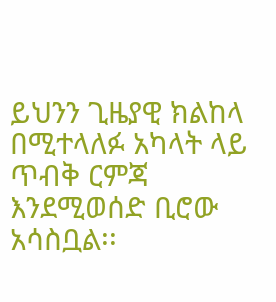ይህንን ጊዜያዊ ክልከላ በሚተላለፉ አካላት ላይ ጥብቅ ርምጃ እንደሚወሰድ ቢሮው አሳስቧል፡፡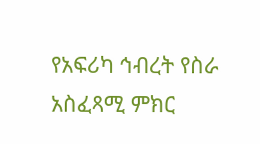የአፍሪካ ኅብረት የስራ አስፈጻሚ ምክር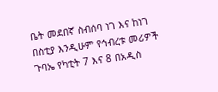ቤት መደበኛ ስብሰባ ነገ እና ከነገ በስቲያ እንዲሁም የኅብረቱ መሪዎች ጉባኤ የካቲት 7 እና 8 በአዲስ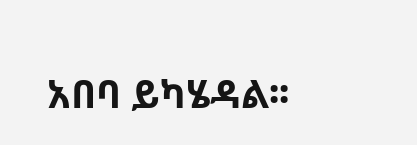አበባ ይካሄዳል፡፡